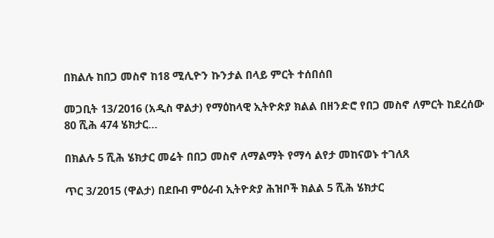በክልሉ ከበጋ መስኖ ከ18 ሚሊዮን ኩንታል በላይ ምርት ተሰበሰበ

መጋቢት 13/2016 (አዲስ ዋልታ) የማዕከላዊ ኢትዮጵያ ክልል በዘንድሮ የበጋ መስኖ ለምርት ከደረሰው 80 ሺሕ 474 ሄክታር…

በክልሉ 5 ሺሕ ሄክታር መሬት በበጋ መስኖ ለማልማት የማሳ ልየታ መከናወኑ ተገለጸ

ጥር 3/2015 (ዋልታ) በደቡብ ምዕራብ ኢትዮጵያ ሕዝቦች ክልል 5 ሺሕ ሄክታር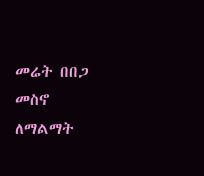መሬት በበጋ መስኖ ለማልማት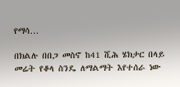የማሳ…

በክልሉ በበጋ መስኖ ከ41 ሺሕ ሄክታር በላይ መሬት የቆላ ስንዴ ለማልማት እየተሰራ ነው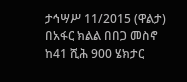ታኅሣሥ 11/2015 (ዋልታ) በአፋር ክልል በበጋ መስኖ ከ41 ሺሕ 900 ሄክታር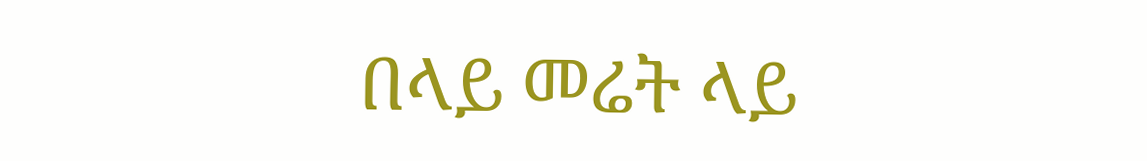በላይ መሬት ላይ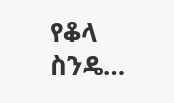የቆላ ስንዴ…